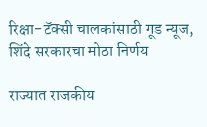रिक्षा-टॅक्सी चालकांसाठी गूड न्यूज, शिंदे सरकारचा मोठा निर्णय

राज्यात राजकीय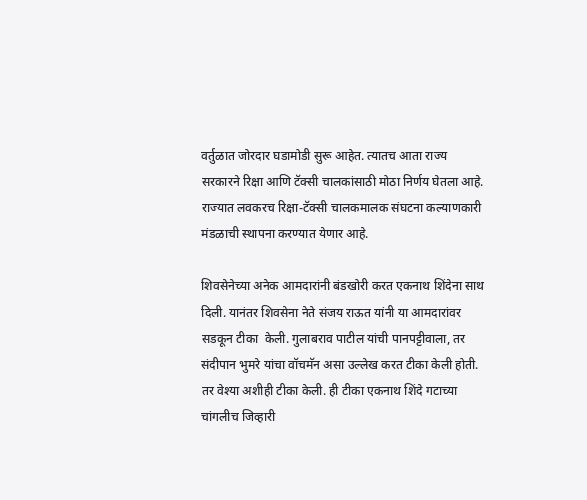वर्तुळात जोरदार घडामोडी सुरू आहेत. त्यातच आता राज्य सरकारने रिक्षा आणि टॅक्सी चालकांसाठी मोठा निर्णय घेतला आहे. राज्यात लवकरच रिक्षा-टॅक्सी चालकमालक संघटना कल्याणकारी मंडळाची स्थापना करण्यात येणार आहे.

शिवसेनेच्या अनेक आमदारांनी बंडखोरी करत एकनाथ शिंदेना साथ दिली. यानंतर शिवसेना नेते संजय राऊत यांनी या आमदारांवर सडकून टीका  केली. गुलाबराव पाटील यांची पानपट्टीवाला, तर संदीपान भुमरे यांचा वॉचमॅन असा उल्लेख करत टीका केली होती. तर वेश्या अशीही टीका केली. ही टीका एकनाथ शिंदे गटाच्या चांगलीच जिव्हारी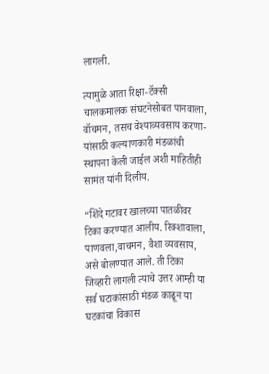लागली.

त्यामुळे आता रिक्षा-टॅक्सी चालकमालक संघटनेसोबत पानवाला, वॉचमन, तसच वेश्याव्यवसाय करणा-यांसाठी कल्याणकारी मंडळांची स्थापना केली जाईल अशी माहितीही सामंत यांनी दिलीय.

“शिंदे गटावर खालच्या पातळीवर टिका करण्यात आलीय. रिक्शावाला, पाणवला,वाचमन, वैशा व्यवसाय, असे बोलण्यात आले. ती टिका जिव्हारी लागली त्याचे उत्तर आम्ही या सर्व घटाकांसाठी मंडळ काढून या घटकांचा विकास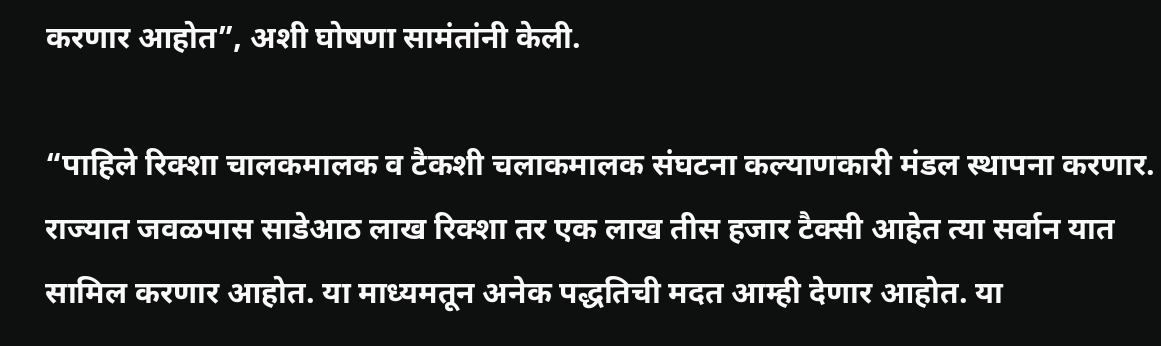करणार आहोत”, अशी घोषणा सामंतांनी केली.

“पाहिले रिक्शा चालकमालक व टैकशी चलाकमालक संघटना कल्याणकारी मंडल स्थापना करणार. राज्यात जवळपास साडेआठ लाख रिक्शा तर एक लाख तीस हजार टैक्सी आहेत त्या सर्वान यात सामिल करणार आहोत. या माध्यमतून अनेक पद्धतिची मदत आम्ही देणार आहोत. या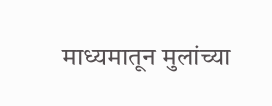माध्यमातून मुलांच्या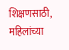शिक्षणसाठी,  महिलांच्या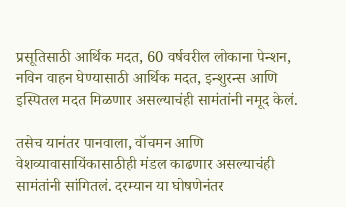प्रसूतिसाठी आर्थिक मदत, 60 वर्षवरील लोकाना पेन्शन, नविन वाहन घेण्यासाठी आर्थिक मदत, इन्शुरन्स आणि इस्पितल मदत मिळणार असल्याचंही सामंतांनी नमूद केलं.

तसेच यानंतर पानवाला, वॉचमन आणि वेशव्यावासायिंकासाठीही मंडल काढणार असल्याचंही सामंतांनी सांगितलं. दरम्यान या घोषणेनंतर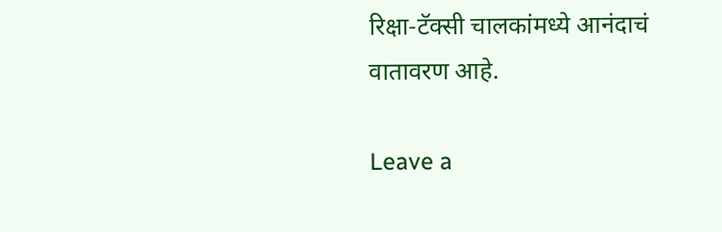रिक्षा-टॅक्सी चालकांमध्ये आनंदाचं वातावरण आहे.

Leave a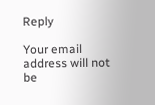Reply

Your email address will not be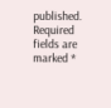published. Required fields are marked *